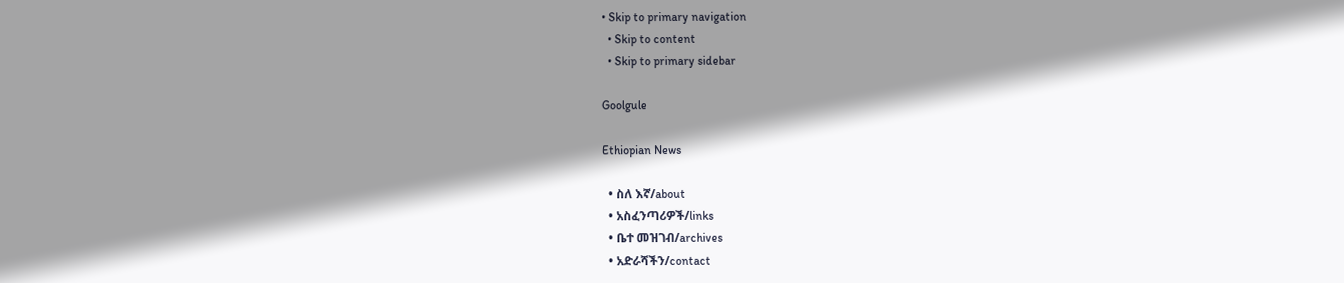• Skip to primary navigation
  • Skip to content
  • Skip to primary sidebar

Goolgule

Ethiopian News

  • ስለ እኛ/about
  • አስፈንጣሪዎች/links
  • ቤተ መዝገብ/archives
  • አድራሻችን/contact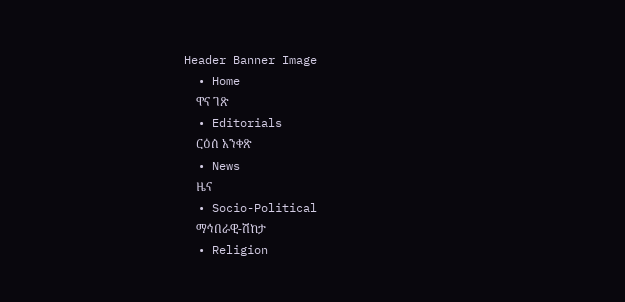Header Banner Image
  • Home
    ዋና ገጽ
  • Editorials
    ርዕሰ አንቀጽ
  • News
    ዜና
  • Socio-Political
    ማኅበራዊ-ሽከታ
  • Religion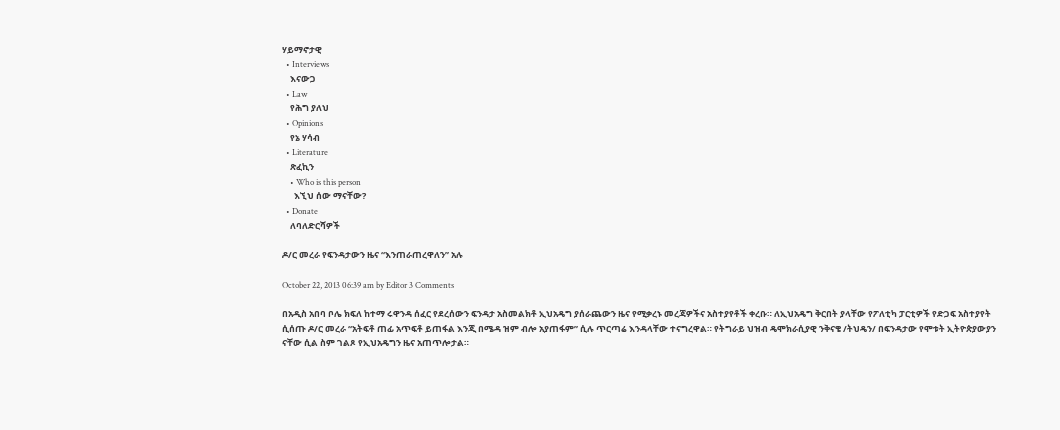ሃይማኖታዊ
  • Interviews
    እናውጋ
  • Law
    የሕግ ያለህ
  • Opinions
    የኔ ሃሳብ
  • Literature
    ጽፈኪን
    • Who is this person
      እኚህ ሰው ማናቸው?
  • Donate
    ለባለድርሻዎች

ዶ/ር መረራ የፍንዳታውን ዜና “እንጠራጠረዋለን” አሉ

October 22, 2013 06:39 am by Editor 3 Comments

በአዲስ አበባ ቦሌ ክፍለ ከተማ ሩዋንዳ ሰፈር የደረሰውን ፍንዳታ አስመልክቶ ኢህአዴግ ያሰራጨውን ዜና የሚቃረኑ መረጃዎችና አስተያየቶች ቀረቡ። ለኢህአዴግ ቅርበት ያላቸው የፖለቲካ ፓርቲዎች የድጋፍ አስተያየት ሲሰጡ ዶ/ር መረራ “አትፍቶ ጠፊ አጥፍቶ ይጠፋል እንጂ በሜዳ ዝም ብሎ አያጠፋም” ሲሉ ጥርጣሬ እንዳላቸው ተናግረዋል። የትግራይ ህዝብ ዴሞክራሲያዊ ንቅናቄ /ትህዴን/ በፍንዳታው የሞቱት ኢትዮጵያውያን ናቸው ሲል ስም ገልጾ የኢህአዴግን ዜና አጠጥሎታል።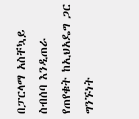በፓርላማ አስቸኳይ ስብሰባ እንዲጠራ የጠየቁት ከኢህአዴግ ጋር ግንኙነት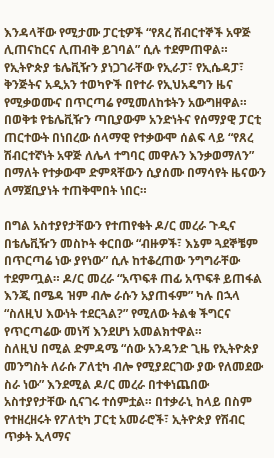እንዳላቸው የሚታሙ ፓርቲዎች “የጸረ ሽብርተኞች አዋጅ ሊጠናከርና ሊጠብቅ ይገባል” ሲሉ ተደምጠዋል። የኢትዮጵያ ቴሌቪዥን ያነጋገራቸው የኢራፓ፣ የኢሴዳፓ፣ ቅንጅትና አዲአን ተወካዮች በየተራ የኢህአዴግን ዜና የሚቃወሙና በጥርጣሬ የሚመለከቱትን አውግዘዋል። በወቅቱ የቴሌቪዥን ጣቢያውም አንድነትና የሰማያዊ ፓርቲ ጠርተውት በነበረው ሰላማዊ የተቃውሞ ሰልፍ ላይ “የጸረ ሽብርተኛነት አዋጅ ለሌላ ተግባር መዋሉን እንቃወማለን” በማለት የተቃውሞ ድምጻቸውን ሲያሰሙ በማሳየት ዜናውን ለማጀቢያነት ተጠቅሞበት ነበር።

በግል አስተያየታቸውን የተጠየቁት ዶ/ር መረራ ጉዲና በቴሌቪዥን መስኮት ቀርበው “ብዙዎች፣ እኔም ጓደኞቼም በጥርጣሬ ነው ያየነው” ሲሉ ከተቆረጠው ንግግራቸው ተደምጧል። ዶ/ር መረራ “አጥፍቶ ጠፊ አጥፍቶ ይጠፋል እንጂ በሜዳ ዝም ብሎ ራሱን አያጠፋም” ካሉ በኋላ “ስለዚህ እውነት ተደርጓል?” የሚለው ትልቁ ችግርና የጥርጣሬው መነሻ እንደሆነ አመልክተዋል።
ስለዚህ በሚል ድምዳሜ “ሰው አንዳንድ ጊዜ የኢትዮጵያ መንግስት ለራሱ ፖለቲካ ብሎ የሚያደርገው ያው የለመደው ስራ ነው” እንደሚል ዶ/ር መረራ በተቀነጨበው አስተያየታቸው ሲናገሩ ተሰምቷል። በተቃራኒ ከላይ በስም የተዘረዘሩት የፖለቲካ ፓርቲ አመራሮች፣ ኢትዮጵያ የሽብር ጥቃት ኢላማና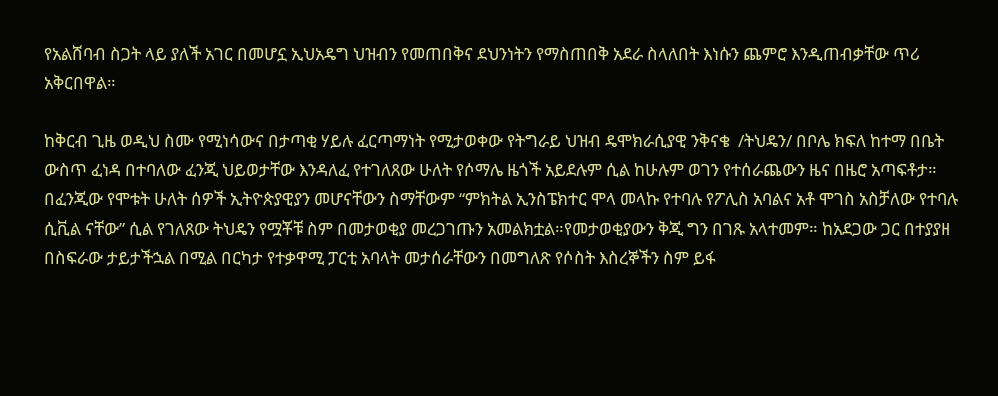የአልሸባብ ስጋት ላይ ያለች አገር በመሆኗ ኢህአዴግ ህዝብን የመጠበቅና ደህንነትን የማስጠበቅ አደራ ስላለበት እነሱን ጨምሮ እንዲጠብቃቸው ጥሪ አቅርበዋል።

ከቅርብ ጊዜ ወዲህ ስሙ የሚነሳውና በታጣቂ ሃይሉ ፈርጣማነት የሚታወቀው የትግራይ ህዝብ ዴሞክራሲያዊ ንቅናቄ  /ትህዴን/ በቦሌ ክፍለ ከተማ በቤት ውስጥ ፈነዳ በተባለው ፈንጂ ህይወታቸው እንዳለፈ የተገለጸው ሁለት የሶማሌ ዜጎች አይደሉም ሲል ከሁሉም ወገን የተሰራጨውን ዜና በዜሮ አጣፍቶታ። በፈንጂው የሞቱት ሁለት ሰዎች ኢትዮጵያዊያን መሆናቸውን ስማቸውም “ምክትል ኢንስፔክተር ሞላ መላኩ የተባሉ የፖሊስ አባልና አቶ ሞገስ አስቻለው የተባሉ ሲቪል ናቸው” ሲል የገለጸው ትህዴን የሟቾቹ ስም በመታወቂያ መረጋገጡን አመልክቷል።የመታወቂያውን ቅጂ ግን በገጹ አላተመም። ከአደጋው ጋር በተያያዘ በስፍራው ታይታችኋል በሚል በርካታ የተቃዋሚ ፓርቲ አባላት መታሰራቸውን በመግለጽ የሶስት እስረኞችን ስም ይፋ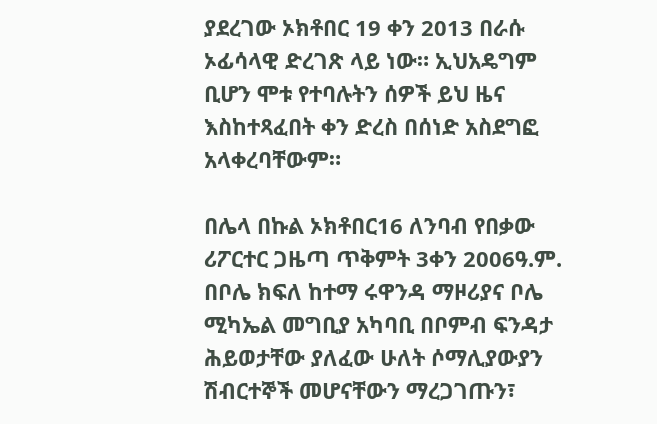ያደረገው ኦክቶበር 19 ቀን 2013 በራሱ ኦፊሳላዊ ድረገጽ ላይ ነው። ኢህአዴግም ቢሆን ሞቱ የተባሉትን ሰዎች ይህ ዜና እስከተጻፈበት ቀን ድረስ በሰነድ አስደግፎ አላቀረባቸውም።

በሌላ በኩል ኦክቶበር16 ለንባብ የበቃው ሪፖርተር ጋዜጣ ጥቅምት 3ቀን 2006ዓ.ም. በቦሌ ክፍለ ከተማ ሩዋንዳ ማዞሪያና ቦሌ ሚካኤል መግቢያ አካባቢ በቦምብ ፍንዳታ ሕይወታቸው ያለፈው ሁለት ሶማሊያውያን ሽብርተኞች መሆናቸውን ማረጋገጡን፣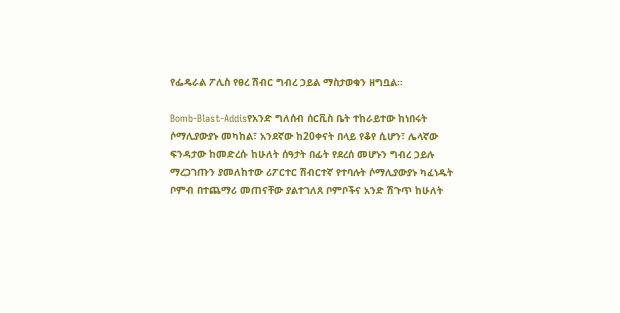የፌዴራል ፖሊስ የፀረ ሽብር ግብረ ኃይል ማስታወቁን ዘግቧል።

Bomb-Blast-Addisየአንድ ግለሰብ ሰርቪስ ቤት ተከራይተው ከነበሩት ሶማሊያውያኑ መካከል፣ አንደኛው ከ20ቀናት በላይ የቆየ ሲሆን፣ ሌላኛው ፍንዳታው ከመድረሱ ከሁለት ሰዓታት በፊት የደረሰ መሆኑን ግብረ ኃይሉ ማረጋገጡን ያመለከተው ሪፖርተር ሽብርተኛ የተባሉት ሶማሊያውያኑ ካፈነዱት ቦምብ በተጨማሪ መጠናቸው ያልተገለጸ ቦምቦችና አንድ ሽጉጥ ከሁለት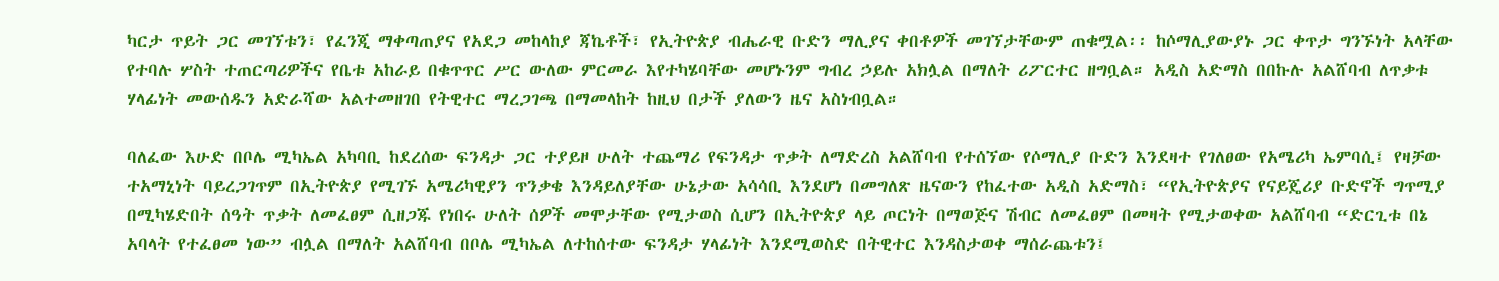ካርታ ጥይት ጋር መገኘቱን፣ የፈንጂ ማቀጣጠያና የአደጋ መከላከያ ጃኬቶች፣ የኢትዮጵያ ብሔራዊ ቡድን ማሊያና ቀበቶዎች መገኘታቸውም ጠቁሟል፡፡ ከሶማሊያውያኑ ጋር ቀጥታ ግንኙነት አላቸው የተባሉ ሦስት ተጠርጣሪዎችና የቤቱ አከራይ በቁጥጥር ሥር ውለው ምርመራ እየተካሄባቸው መሆኑንም ግብረ ኃይሉ አክሏል በማለት ሪፖርተር ዘግቧል። አዲስ አድማስ በበኩሉ አልሸባብ ለጥቃቱ ሃላፊነት መውሰዱን አድራሻው አልተመዘገበ የትዊተር ማረጋገጫ በማመላከት ከዚህ በታች ያለውን ዜና አስነብቧል።

ባለፈው እሁድ በቦሌ ሚካኤል አካባቢ ከደረሰው ፍንዳታ ጋር ተያይዞ ሁለት ተጨማሪ የፍንዳታ ጥቃት ለማድረስ አልሸባብ የተሰኘው የሶማሊያ ቡድን እንደዛተ የገለፀው የአሜሪካ ኤምባሲ፤ የዛቻው ተአማኒነት ባይረጋገጥም በኢትዮጵያ የሚገኙ አሜሪካዊያን ጥንቃቄ እንዳይለያቸው ሁኔታው አሳሳቢ እንደሆነ በመግለጽ ዜናውን የከፈተው አዲስ አድማስ፣ “የኢትዮጵያና የናይጄሪያ ቡድኖች ግጥሚያ በሚካሄድበት ሰዓት ጥቃት ለመፈፀም ሲዘጋጁ የነበሩ ሁለት ሰዎች መሞታቸው የሚታወስ ሲሆን በኢትዮጵያ ላይ ጦርነት በማወጅና ሽብር ለመፈፀም በመዛት የሚታወቀው አልሸባብ “ድርጊቱ በኔ አባላት የተፈፀመ ነው” ብሏል በማለት አልሸባብ በቦሌ ሚካኤል ለተከሰተው ፍንዳታ ሃላፊነት እንደሚወስድ በትዊተር እንዳስታወቀ ማሰራጨቱን፤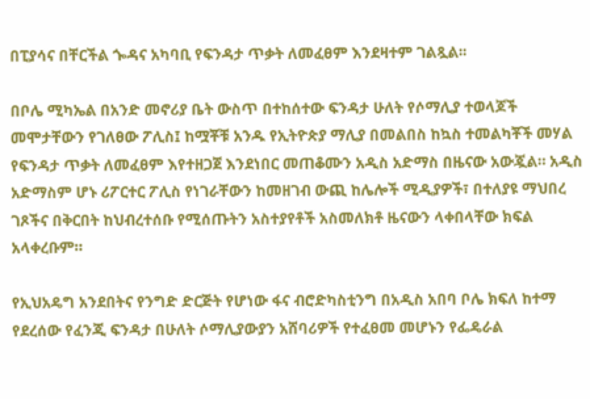በፒያሳና በቸርችል ጐዳና አካባቢ የፍንዳታ ጥቃት ለመፈፀም እንደዛተም ገልጿል፡፡

በቦሌ ሚካኤል በአንድ መኖሪያ ቤት ውስጥ በተከሰተው ፍንዳታ ሁለት የሶማሊያ ተወላጆች መሞታቸውን የገለፀው ፖሊስ፤ ከሟቾቹ አንዱ የኢትዮጵያ ማሊያ በመልበስ ከኳስ ተመልካቾች መሃል የፍንዳታ ጥቃት ለመፈፀም እየተዘጋጀ እንደነበር መጠቆሙን አዲስ አድማስ በዜናው አውጇል። አዲስ አድማስም ሆኑ ሪፖርተር ፖሊስ የነገራቸውን ከመዘገብ ውጪ ከሌሎች ሚዲያዎች፣ በተለያዩ ማህበረ ገጾችና በቅርበት ከህብረተሰቡ የሚሰጡትን አስተያየቶች አስመለክቶ ዜናውን ላቀበላቸው ክፍል አላቀረቡም።

የኢህአዴግ አንደበትና የንግድ ድርጅት የሆነው ፋና ብሮድካስቲንግ በአዲስ አበባ ቦሌ ክፍለ ከተማ የደረሰው የፈንጂ ፍንዳታ በሁለት ሶማሊያውያን አሸባሪዎች የተፈፀመ መሆኑን የፌዴራል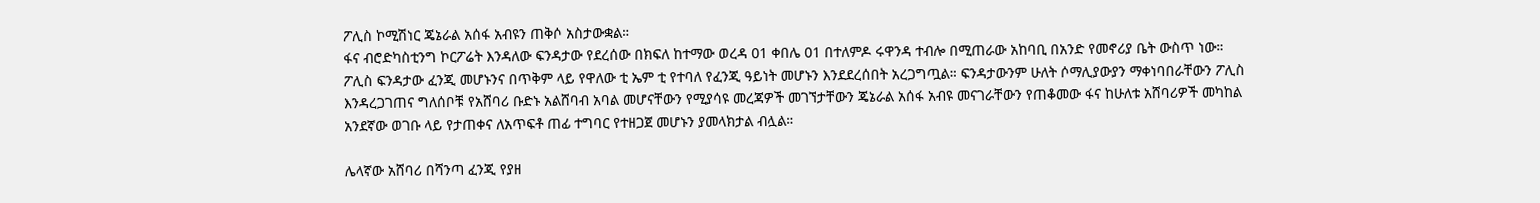ፖሊስ ኮሚሽነር ጄኔራል አሰፋ አብዩን ጠቅሶ አስታውቋል።
ፋና ብሮድካስቲንግ ኮርፖሬት እንዳለው ፍንዳታው የደረሰው በክፍለ ከተማው ወረዳ 01 ቀበሌ 01 በተለምዶ ሩዋንዳ ተብሎ በሚጠራው አከባቢ በአንድ የመኖሪያ ቤት ውስጥ ነው። ፖሊስ ፍንዳታው ፈንጂ መሆኑንና በጥቅም ላይ የዋለው ቲ ኤም ቲ የተባለ የፈንጂ ዓይነት መሆኑን እንደደረሰበት አረጋግጧል። ፍንዳታውንም ሁለት ሶማሊያውያን ማቀነባበራቸውን ፖሊስ እንዳረጋገጠና ግለሰቦቹ የአሸባሪ ቡድኑ አልሸባብ አባል መሆናቸውን የሚያሳዩ መረጃዎች መገኘታቸውን ጄኔራል አሰፋ አብዩ መናገራቸውን የጠቆመው ፋና ከሁለቱ አሸባሪዎች መካከል አንደኛው ወገቡ ላይ የታጠቀና ለአጥፍቶ ጠፊ ተግባር የተዘጋጀ መሆኑን ያመላክታል ብሏል።

ሌላኛው አሸባሪ በሻንጣ ፈንጂ የያዘ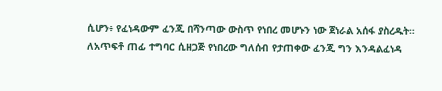ሲሆን፥ የፈነዳውም ፈንጂ በሻንጣው ውስጥ የነበረ መሆኑን ነው ጀነራል አሰፋ ያስረዱት። ለአጥፍቶ ጠፊ ተግባር ሲዘጋጅ የነበረው ግለሰብ የታጠቀው ፈንጂ ግን እንዳልፈነዳ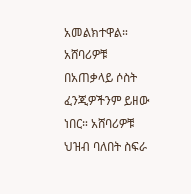አመልክተዋል። አሸባሪዎቹ በአጠቃላይ ሶስት ፈንጂዎችንም ይዘው ነበር። አሸባሪዎቹ ህዝብ ባለበት ስፍራ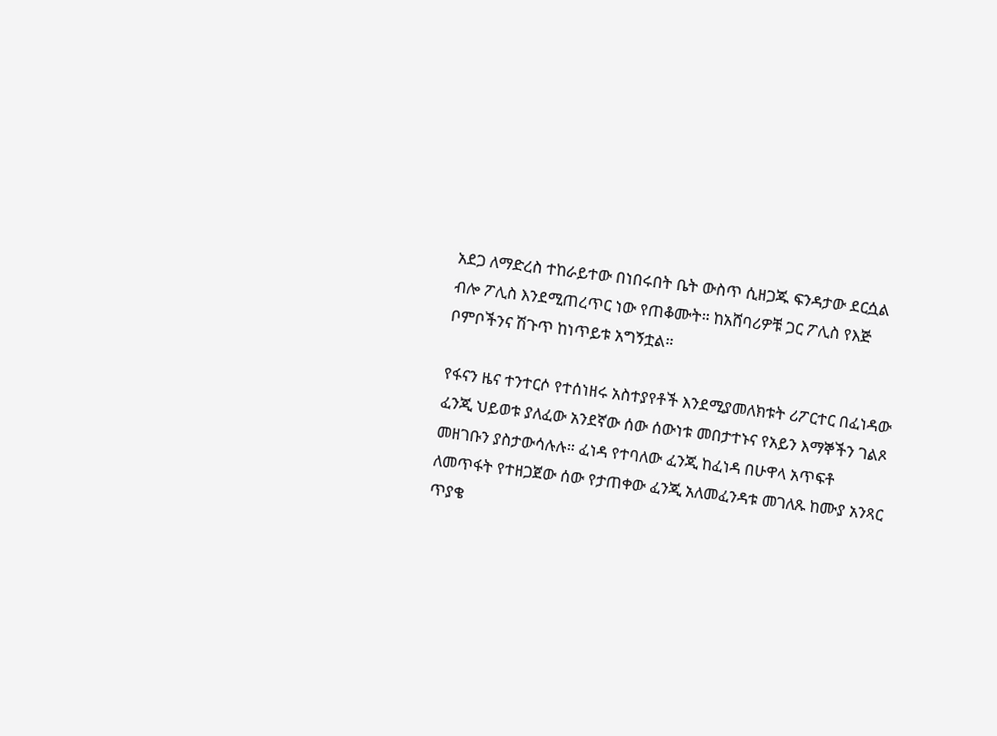አደጋ ለማድረስ ተከራይተው በነበሩበት ቤት ውስጥ ሲዘጋጁ ፍንዳታው ደርሷል ብሎ ፖሊስ እንደሚጠረጥር ነው የጠቆሙት። ከአሸባሪዎቹ ጋር ፖሊስ የእጅ ቦምቦችንና ሽጉጥ ከነጥይቱ አግኝቷል።

የፋናን ዜና ተንተርሶ የተሰነዘሩ አስተያየቶች እንደሚያመለክቱት ሪፖርተር በፈነዳው ፈንጂ ህይወቱ ያለፈው አንደኛው ሰው ሰውነቱ መበታተኑና የአይን እማኞችን ገልጾ መዘገቡን ያስታውሳሉሉ። ፈነዳ የተባለው ፈንጂ ከፈነዳ በሁዋላ አጥፍቶ ለመጥፋት የተዘጋጀው ሰው የታጠቀው ፈንጂ አለመፈንዳቱ መገለጹ ከሙያ አንጻር ጥያቄ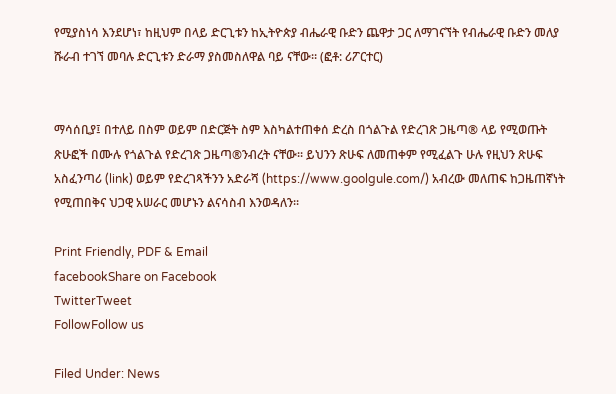የሚያስነሳ እንደሆነ፣ ከዚህም በላይ ድርጊቱን ከኢትዮጵያ ብሔራዊ ቡድን ጨዋታ ጋር ለማገናኘት የብሔራዊ ቡድን መለያ ሹራብ ተገኘ መባሉ ድርጊቱን ድራማ ያስመስለዋል ባይ ናቸው። (ፎቶ: ሪፖርተር)


ማሳሰቢያ፤ በተለይ በስም ወይም በድርጅት ስም እስካልተጠቀሰ ድረስ በጎልጉል የድረገጽ ጋዜጣ® ላይ የሚወጡት ጽሁፎች በሙሉ የጎልጉል የድረገጽ ጋዜጣ®ንብረት ናቸው፡፡ ይህንን ጽሁፍ ለመጠቀም የሚፈልጉ ሁሉ የዚህን ጽሁፍ አስፈንጣሪ (link) ወይም የድረገጻችንን አድራሻ (https://www.goolgule.com/) አብረው መለጠፍ ከጋዜጠኛነት የሚጠበቅና ህጋዊ አሠራር መሆኑን ልናሳስብ እንወዳለን፡፡

Print Friendly, PDF & Email
facebookShare on Facebook
TwitterTweet
FollowFollow us

Filed Under: News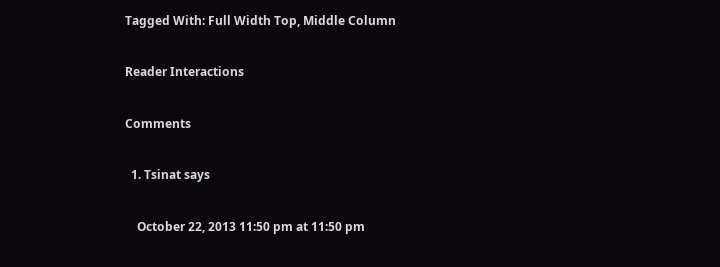Tagged With: Full Width Top, Middle Column

Reader Interactions

Comments

  1. Tsinat says

    October 22, 2013 11:50 pm at 11:50 pm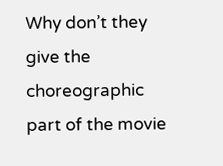Why don’t they give the choreographic part of the movie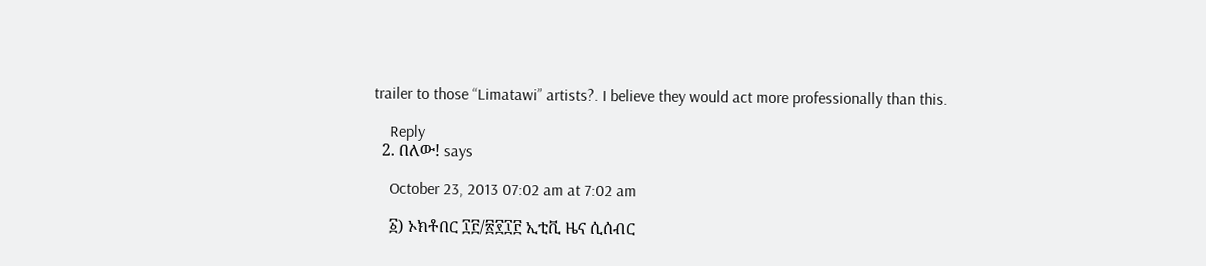trailer to those “Limatawi” artists?. I believe they would act more professionally than this.

    Reply
  2. በለው! says

    October 23, 2013 07:02 am at 7:02 am

    ፩) ኦክቶበር ፲፫/፳፻፲፫ ኢቲቪ ዜና ሲሰብር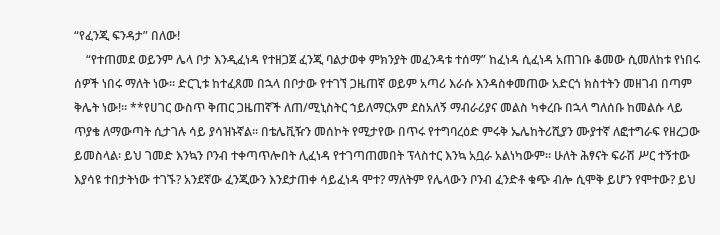“የፈንጂ ፍንዳታ” በለው!
    “የተጠመደ ወይንም ሌላ ቦታ እንዲፈነዳ የተዘጋጀ ፈንጂ ባልታወቀ ምክንያት መፈንዳቱ ተሰማ” ከፈነዳ ሲፈነዳ አጠገቡ ቆመው ሲመለከቱ የነበሩ ሰዎች ነበሩ ማለት ነው። ድርጊቱ ከተፈጸመ በኋላ በቦታው የተገኘ ጋዜጠኛ ወይም አጣሪ እራሱ እንዳስቀመጠው አድርጎ ክስተትን መዘገብ በጣም ቅሌት ነው!። **የሀገር ውስጥ ቅጠር ጋዜጠኛች ለጠ/ሚኒስትር ኀይለማርአም ደስአለኝ ማብራሪያና መልስ ካቀረቡ በኋላ ግለሰቡ ከመልሱ ላይ ጥያቄ ለማውጣት ሲታገሉ ሳይ ያሳዝኑኛል። በቴሌቪዥን መሰኮት የሚታየው በጥሩ የተግባረዕድ ምሩቅ ኤሌከትሪሺያን ሙያተኛ ለፎተግራፍ የዘረጋው ይመስላል፡ ይህ ገመድ እንኳን ቦንብ ተቀጣጥሎበት ሊፈነዳ የተገጣጠመበት ፕላስተር እንኳ አቧራ አልነካውም። ሁለት ሕፃናት ፍራሽ ሥር ተኝተው እያሳዩ ተበታትነው ተገኙ? አንደኛው ፈንጂውን እንደታጠቀ ሳይፈነዳ ሞተ? ማለትም የሌላውን ቦንብ ፈንድቶ ቁጭ ብሎ ሲሞቅ ይሆን የሞተው? ይህ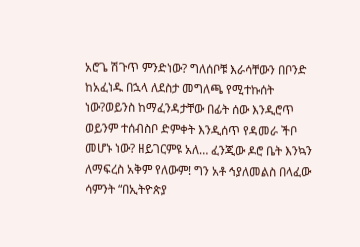አሮጌ ሽጉጥ ምንድነው? ግለሰቦቹ እራሳቸውን በቦንድ ከአፈነዱ በኋላ ለደስታ መግለጫ የሚተኩሰት ነው?ወይንስ ከማፈንዳታቸው በፊት ሰው እንዲሮጥ ወይንም ተሰብስቦ ድምቀት እንዲሰጥ የዳመራ ችቦ መሆኑ ነው? ዘይገርምዩ አለ… ፈንጂው ዶሮ ቤት እንኳን ለማፍረስ አቅም የለውም! ግን አቶ ኅያለመልስ በላፈው ሳምንት “በኢትዮጵያ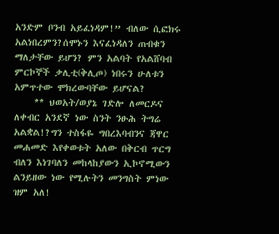አንድም ቦንብ አይፈነዳም!” ብለው ሲፎክሩ አልነበረምን?ሰሞኑን እናፈነዳለን ጠብቁን ማለታቸው ይሆን? ምን አልባት የአልሸባብ ምርኮኞች ቃሊቲ(ቅሊጦ) ነበሩን ሁለቱን አምጥተው ሞክረውባቸው ይሆናል?
    ** ህወአት/ወያኔ ገድሎ ለመርዶና ለቀብር አንደኛ ነው ስንት ንፁሕ ትግሬ አልቋል!?ግን ተስፋዬ ግበረእባብንና ጃዋር መሐመድ እየቀወቱት አለው በቅርብ ጥርግ ብለን እነገባለን መከላከያውን ኢኮኖሚውን ልንይዘው ነው የሚሉትን መንግስት ምነው ዝም አለ!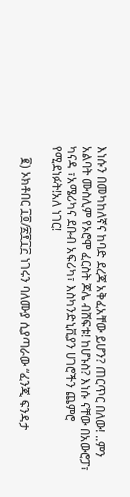እነሱን በመካከለኛና ከባድ ደረጃ አቅፈአቸው ይሆን? ጠርጥር በለው! ..ምን አልባት ሙስሊም የኦሮሞ ፈርስት ጆሌ ብሸፍቱ! ከሆኑስ? እነሱ ናቸው በአውሮፓ፣ ካናዳ ፣አሜሪካና ደቡብ አፍሪካ፣ እስካንድኒቪያን ሀገሮችን ጨምሮ የሚደነፉት!አለ ነገር!

    ፪) ኦክቶበር ፲፬/፳፻፲፫ ነገሩን ባለሙያ ሲያጣራው “ፈንጂ ፍንዳታ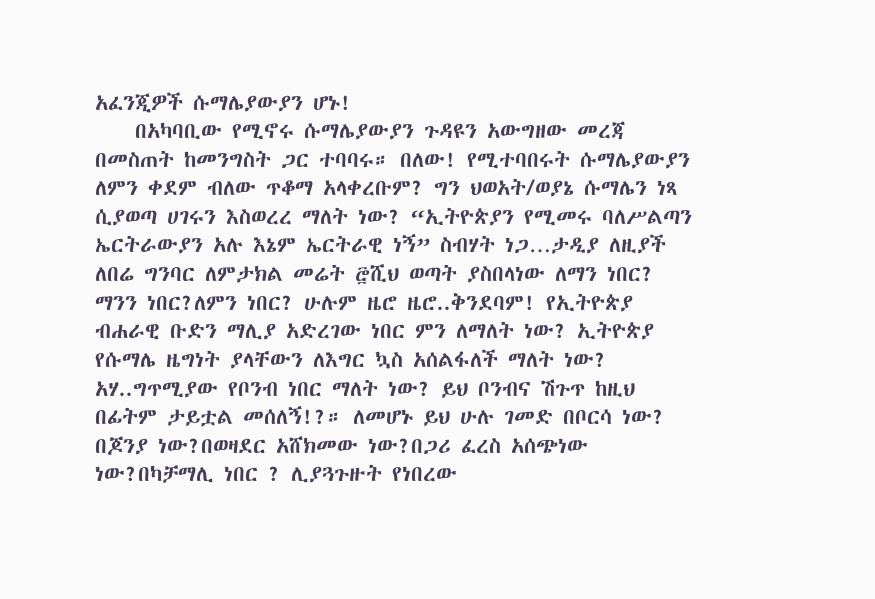አፈንጂዎች ሱማሌያውያን ሆኑ!
    በአካባቢው የሚኖሩ ሱማሌያውያን ጉዳዩን አውግዘው መረጃ በመስጠት ከመንግስት ጋር ተባባሩ። በለው! የሚተባበሩት ሱማሌያውያን ለምን ቀደም ብለው ጥቆማ አላቀረቡም? ግን ህወአት/ወያኔ ሱማሌን ነጻ ሲያወጣ ሀገሩን እስወረረ ማለት ነው? “ኢትዮጵያን የሚመሩ ባለሥልጣን ኤርትራውያን አሉ እኔም ኤርትራዊ ነኝ” ስብሃት ነጋ…ታዲያ ለዚያች ለበሬ ግንባር ለምታክል መሬት ፸ሺህ ወጣት ያስበላነው ለማን ነበር? ማንን ነበር?ለምን ነበር? ሁሉም ዜሮ ዜሮ..ቅንደባም! የኢትዮጵያ ብሐራዊ ቡድን ማሊያ አድረገው ነበር ምን ለማለት ነው? ኢትዮጵያ የሱማሌ ዜግነት ያላቸውን ለእግር ኳስ አሰልፋለች ማለት ነው? አሃ..ግጥሚያው የቦንብ ነበር ማለት ነው? ይህ ቦንብና ሽጉጥ ከዚህ በፊትም ታይቷል መሰለኝ!?። ለመሆኑ ይህ ሁሉ ገመድ በቦርሳ ነው? በጆንያ ነው?በወዛደር አሸክመው ነው?በጋሪ ፈረስ አሰጭነው ነው?በካቻማሊ ነበር ? ሊያጓጉዙት የነበረው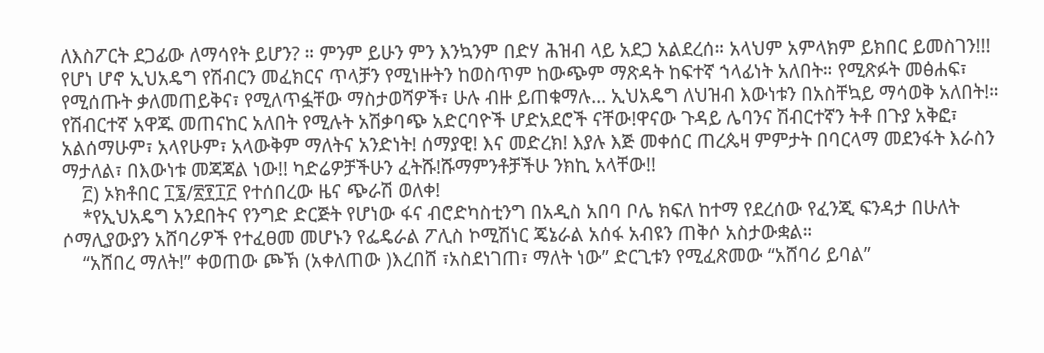ለእስፖርት ደጋፊው ለማሳየት ይሆን? ። ምንም ይሁን ምን እንኳንም በድሃ ሕዝብ ላይ አደጋ አልደረሰ። አላህም አምላክም ይክበር ይመስገን!!! የሆነ ሆኖ ኢህአዴግ የሽብርን መፈክርና ጥላቻን የሚነዙትን ከወስጥም ከውጭም ማጽዳት ከፍተኛ ኀላፊነት አለበት። የሚጽፉት መፅሐፍ፣ የሚሰጡት ቃለመጠይቅና፣ የሚለጥፏቸው ማስታወሻዎች፣ ሁሉ ብዙ ይጠቁማሉ… ኢህአዴግ ለህዝብ እውነቱን በአስቸኳይ ማሳወቅ አለበት!። የሽብርተኛ አዋጁ መጠናከር አለበት የሚሉት አሽቃባጭ አድርባዮች ሆድአደሮች ናቸው!ዋናው ጉዳይ ሌባንና ሽብርተኛን ትቶ በጉያ አቅፎ፣ አልሰማሁም፣ አላየሁም፣ አላውቅም ማለትና አንድነት! ሰማያዊ! እና መድረክ! እያሉ እጅ መቀሰር ጠረጴዛ ምምታት በባርላማ መደንፋት እራስን ማታለል፣ በእውነቱ መጃጃል ነው!! ካድሬዎቻችሁን ፈትሹ!ሹማምንቶቻችሁ ንክኪ አላቸው!!
    ፫) ኦክቶበር ፲፮/፳፻፲፫ የተሰበረው ዜና ጭራሽ ወለቀ!
    *የኢህአዴግ አንደበትና የንግድ ድርጅት የሆነው ፋና ብሮድካስቲንግ በአዲስ አበባ ቦሌ ክፍለ ከተማ የደረሰው የፈንጂ ፍንዳታ በሁለት ሶማሊያውያን አሸባሪዎች የተፈፀመ መሆኑን የፌዴራል ፖሊስ ኮሚሽነር ጄኔራል አሰፋ አብዩን ጠቅሶ አስታውቋል።
    “አሸበረ ማለት!” ቀወጠው ጮኽ (አቀለጠው )እረበሸ ፣አስደነገጠ፣ ማለት ነው” ድርጊቱን የሚፈጽመው “አሸባሪ ይባል”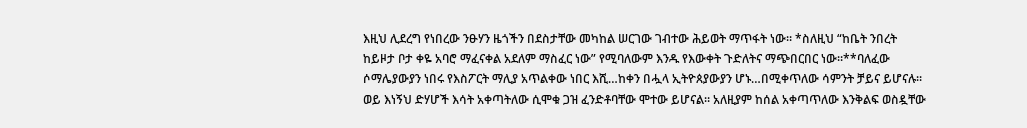እዚህ ሊደረግ የነበረው ንፁሃን ዜጎችን በደስታቸው መካከል ሠርገው ገብተው ሕይወት ማጥፋት ነው። *ስለዚህ “ከቤት ንበረት ከይዞታ ቦታ ቀዬ አባሮ ማፈናቀል አደለም ማስፈር ነው” የሚባለውም እንዱ የእውቀት ጉድለትና ማጭበርበር ነው።**ባለፈው ሶማሌያውያን ነበሩ የእስፖርት ማሊያ አጥልቀው ነበር እሺ…ከቀን በሗላ ኢትዮጰያውያን ሆኑ…በሚቀጥለው ሳምንት ቻይና ይሆናሉ። ወይ እነኝህ ድሃሆች እሳት አቀጣትለው ሲሞቁ ጋዝ ፈንድቶባቸው ሞተው ይሆናል። አለዚያም ከሰል አቀጣጥለው እንቅልፍ ወስዷቸው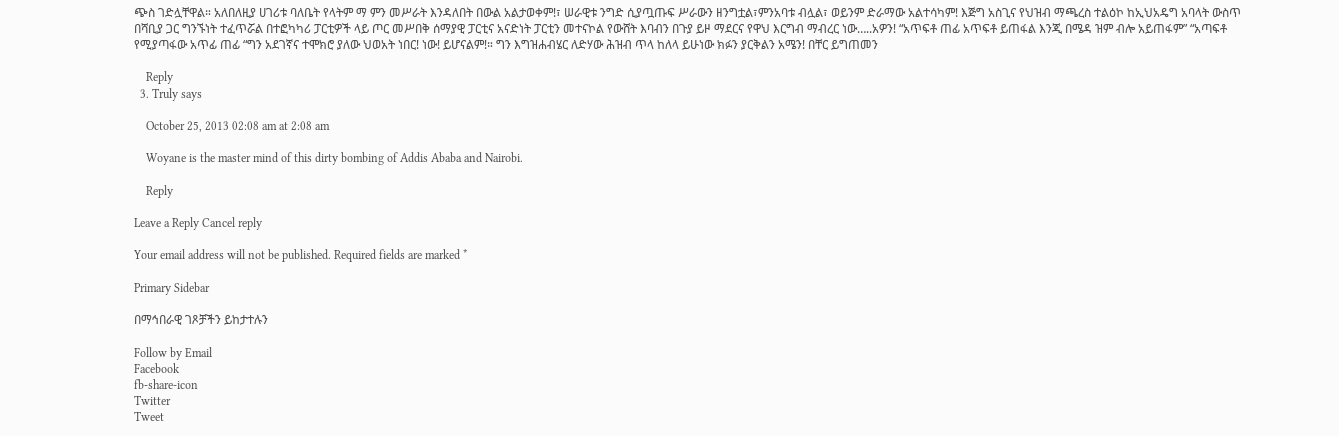ጭስ ገድሏቸዋል። አለበለዚያ ሀገሪቱ ባለቤት የላትም ማ ምን መሥራት እንዳለበት በውል አልታወቀም!፣ ሠራዊቱ ንግድ ሲያጧጡፍ ሥራውን ዘንግቷል፣ምንአባቱ ብሏል፣ ወይንም ድራማው አልተሳካም! እጅግ አስጊና የህዝብ ማጫረስ ተልዕኮ ከኢህአዴግ አባላት ውስጥ በሻቢያ ጋር ግንኙነት ተፈጥሯል በተፎካካሪ ፓርቲዎች ላይ ጦር መሥበቅ ሰማያዊ ፓርቲና አናድነት ፓርቲን መተናኮል የውሸት እባብን በጉያ ይዞ ማደርና የዋህ እርግብ ማብረር ነው…..አዎን! “አጥፍቶ ጠፊ አጥፍቶ ይጠፋል እንጂ በሜዳ ዝም ብሎ አይጠፋም” “አጣፍቶ የሚያጣፋው አጥፊ ጠፊ “ግን አደገኛና ተሞክሮ ያለው ህወአት ነበር! ነው! ይሆናልም!። ግን እግዝሐብሄር ለድሃው ሕዝብ ጥላ ከለላ ይሁነው ክፉን ያርቅልን አሜን! በቸር ይግጠመን

    Reply
  3. Truly says

    October 25, 2013 02:08 am at 2:08 am

    Woyane is the master mind of this dirty bombing of Addis Ababa and Nairobi.

    Reply

Leave a Reply Cancel reply

Your email address will not be published. Required fields are marked *

Primary Sidebar

በማኅበራዊ ገጾቻችን ይከታተሉን

Follow by Email
Facebook
fb-share-icon
Twitter
Tweet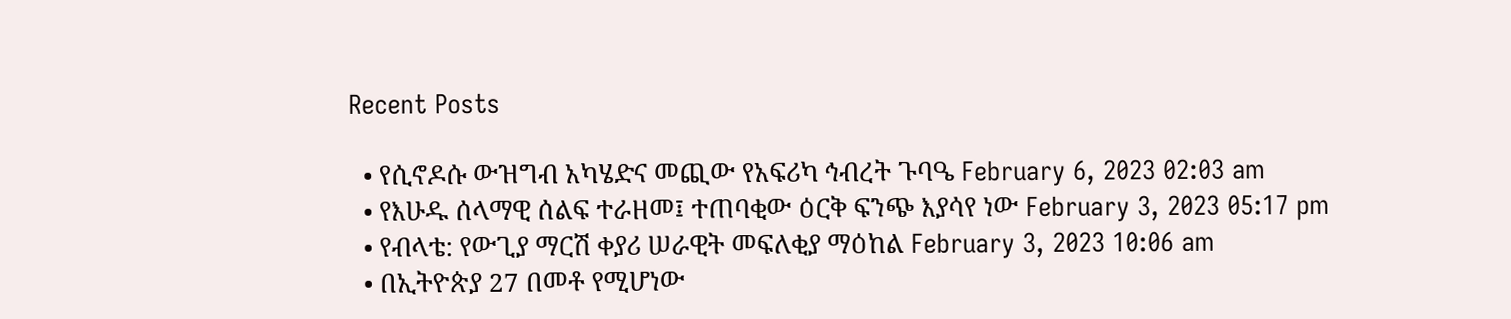Recent Posts

  • የሲኖዶሱ ውዝግብ አካሄድና መጪው የአፍሪካ ኅብረት ጉባዔ February 6, 2023 02:03 am
  • የእሁዱ ሰላማዊ ሰልፍ ተራዘመ፤ ተጠባቂው ዕርቅ ፍንጭ እያሳየ ነው February 3, 2023 05:17 pm
  • የብላቴ: የውጊያ ማርሽ ቀያሪ ሠራዊት መፍለቂያ ማዕከል February 3, 2023 10:06 am
  • በኢትዮጵያ 27 በመቶ የሚሆነው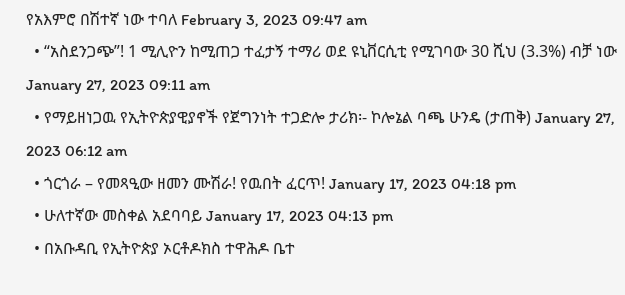የአእምሮ በሽተኛ ነው ተባለ February 3, 2023 09:47 am
  • “አስደንጋጭ”! 1 ሚሊዮን ከሚጠጋ ተፈታኝ ተማሪ ወደ ዩኒቨርሲቲ የሚገባው 30 ሺህ (3.3%) ብቻ ነው  January 27, 2023 09:11 am
  • የማይዘነጋዉ የኢትዮጵያዊያኖች የጀግንነት ተጋድሎ ታሪክ፡- ኮሎኔል ባጫ ሁንዴ (ታጠቅ) January 27, 2023 06:12 am
  • ጎርጎራ – የመጻዒው ዘመን ሙሽራ! የዉበት ፈርጥ! January 17, 2023 04:18 pm
  • ሁለተኛው መስቀል አደባባይ January 17, 2023 04:13 pm
  • በአቡዳቢ የኢትዮጵያ ኦርቶዶክስ ተዋሕዶ ቤተ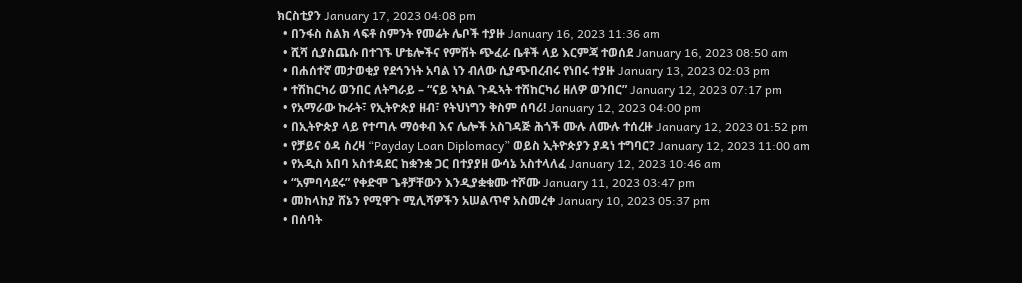ክርስቲያን January 17, 2023 04:08 pm
  • በንፋስ ስልክ ላፍቶ ስምንት የመሬት ሌቦች ተያዙ January 16, 2023 11:36 am
  • ሺሻ ሲያስጨሱ በተገኙ ሆቴሎችና የምሽት ጭፈራ ቤቶች ላይ እርምጃ ተወሰደ January 16, 2023 08:50 am
  • በሐሰተኛ መታወቂያ የደኅንነት አባል ነን ብለው ሲያጭበረብሩ የነበሩ ተያዙ January 13, 2023 02:03 pm
  • ተሽከርካሪ ወንበር ለትግራይ – “ናይ ኣካል ጉዱኣት ተሽከርካሪ ዘለዎ ወንበር” January 12, 2023 07:17 pm
  • የአማራው ኩራት፣ የኢትዮጵያ ዘብ፣ የትህነግን ቅስም ሰባሪ! January 12, 2023 04:00 pm
  • በኢትዮጵያ ላይ የተጣሉ ማዕቀብ እና ሌሎች አስገዳጅ ሕጎች ሙሉ ለሙሉ ተሰረዙ January 12, 2023 01:52 pm
  • የቻይና ዕዳ ስረዛ “Payday Loan Diplomacy” ወይስ ኢትዮጵያን ያዳነ ተግባር? January 12, 2023 11:00 am
  • የአዲስ አበባ አስተዳደር ከቋንቋ ጋር በተያያዘ ውሳኔ አስተላለፈ January 12, 2023 10:46 am
  • “አምባሳደሩ” የቀድሞ ጌቶቻቸውን እንዲያቋቁሙ ተሾሙ January 11, 2023 03:47 pm
  • መከላከያ ሸኔን የሚዋጉ ሚሊሻዎችን አሠልጥኖ አስመረቀ January 10, 2023 05:37 pm
  • በሰባት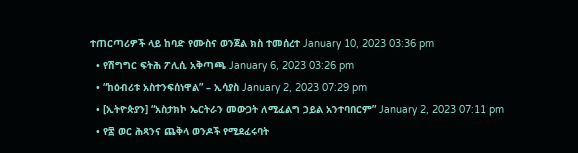ተጠርጣሪዎች ላይ ከባድ የሙስና ወንጀል ክስ ተመሰረተ January 10, 2023 03:36 pm
  • የሽግግር ፍትሕ ፖሊሲ አቅጣጫ January 6, 2023 03:26 pm
  • “ከዕብሪቱ አስተንፍሰነዋል” – ኢሳያስ January 2, 2023 07:29 pm
  • [ኢትዮጵያን] “አስታክኮ ኤርትራን መውጋት ለሚፈልግ ኃይል አንተባበርም” January 2, 2023 07:11 pm
  • የ፰ ወር ሕጻንና ጨቅላ ወንዶች የሚደፈሩባት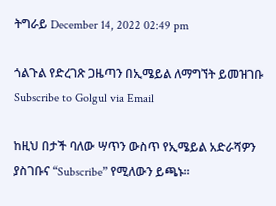ትግራይ December 14, 2022 02:49 pm

ጎልጉል የድረገጽ ጋዜጣን በኢሜይል ለማግኘት ይመዝገቡ Subscribe to Golgul via Email

ከዚህ በታች ባለው ሣጥን ውስጥ የኢሜይል አድራሻዎን ያስገቡና “Subscribe” የሚለውን ይጫኑ፡፡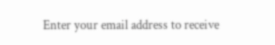Enter your email address to receive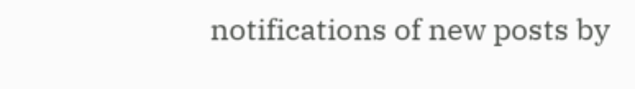notifications of new posts by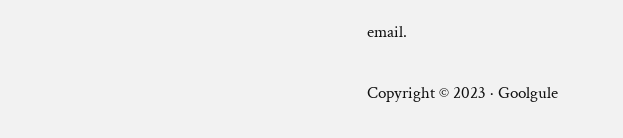email.

Copyright © 2023 · Goolgule